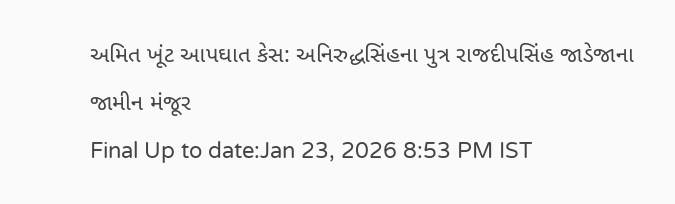અમિત ખૂંટ આપઘાત કેસ: અનિરુદ્ધસિંહના પુત્ર રાજદીપસિંહ જાડેજાના જામીન મંજૂર
Final Up to date:Jan 23, 2026 8:53 PM IST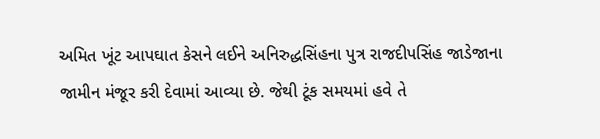અમિત ખૂંટ આપઘાત કેસને લઈને અનિરુદ્ધસિંહના પુત્ર રાજદીપસિંહ જાડેજાના જામીન મંજૂર કરી દેવામાં આવ્યા છે. જેથી ટૂંક સમયમાં હવે તે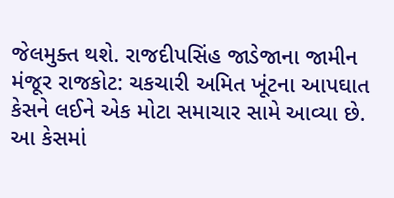જેલમુક્ત થશે. રાજદીપસિંહ જાડેજાના જામીન મંજૂર રાજકોટ: ચકચારી અમિત ખૂંટના આપઘાત કેસને લઈને એક મોટા સમાચાર સામે આવ્યા છે. આ કેસમાં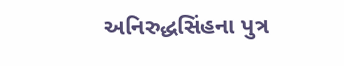અનિરુદ્ધસિંહના પુત્ર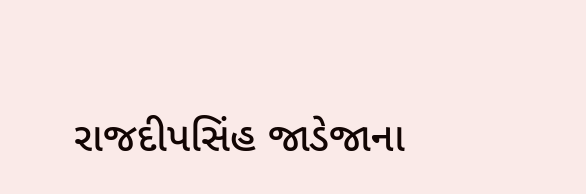રાજદીપસિંહ જાડેજાના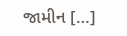જામીન […]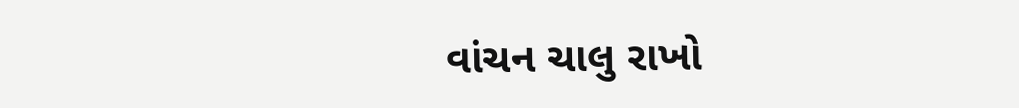વાંચન ચાલુ રાખો